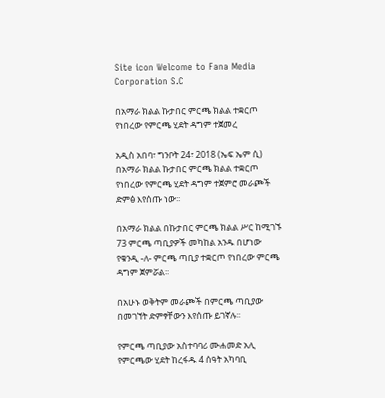Site icon Welcome to Fana Media Corporation S.C

በአማራ ክልል ኩታበር ምርጫ ክልል ተቋርጦ የነበረው የምርጫ ሂደት ዳግም ተጀመረ

አዲስ አበባ፣ ግንቦት 24፣ 2018 (ኤፍ ኤም ሲ) በአማራ ክልል ኩታበር ምርጫ ክልል ተቋርጦ የነበረው የምርጫ ሂደት ዳግም ተጀምሮ መራጮች ድምፅ እየሰጡ ነው፡፡

በአማራ ክልል በኩታበር ምርጫ ክልል ሥር ከሚገኙ 73 ምርጫ ጣቢያዎች መካከል አንዱ በሆነው የቁንዲ -ለ- ምርጫ ጣቢያ ተቋርጦ የነበረው ምርጫ ዳግም ጀምሯል፡፡

በአሁኑ ወቅትም መራጮች በምርጫ ጣቢያው በመገኘት ድምፃቸውን እየሰጡ ይገኛሉ፡፡

የምርጫ ጣቢያው አስተባባሪ ሙሐመድ አሊ የምርጫው ሂደት ከረፋዱ 4 ሰዓት አካባቢ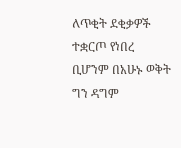ለጥቂት ደቂቃዎች ተቋርጦ የነበረ ቢሆንም በአሁኑ ወቅት ግን ዳግም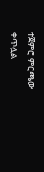ተጀምሮ ምርጫው ቀጥሏል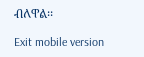ብለዋል፡፡

Exit mobile version